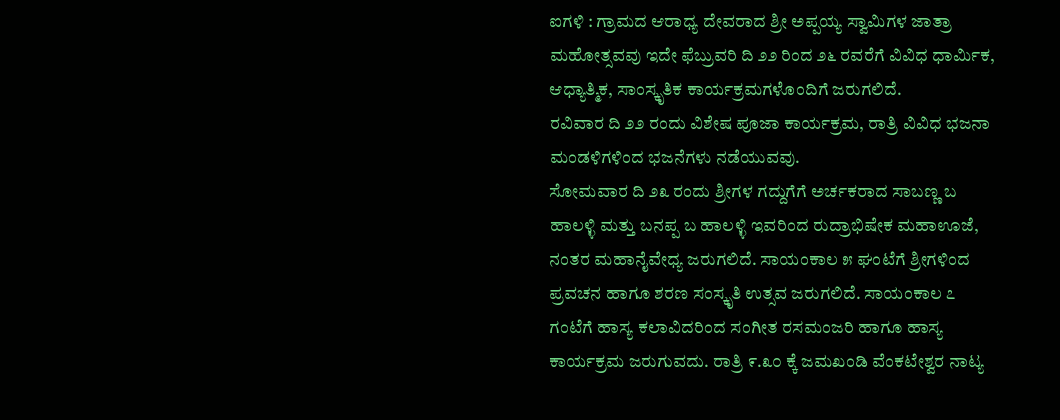ಐಗಳಿ : ಗ್ರಾಮದ ಆರಾಧ್ಯ ದೇವರಾದ ಶ್ರೀ ಅಪ್ಪಯ್ಯ ಸ್ವಾಮಿಗಳ ಜಾತ್ರಾ ಮಹೋತ್ಸವವು ಇದೇ ಫೆಬ್ರುವರಿ ದಿ ೨೨ ರಿಂದ ೨೬ ರವರೆಗೆ ವಿವಿಧ ಧಾರ್ಮಿಕ, ಆಧ್ಯಾತ್ಮಿಕ, ಸಾಂಸ್ಕೃತಿಕ ಕಾರ್ಯಕ್ರಮಗಳೊಂದಿಗೆ ಜರುಗಲಿದೆ.
ರವಿವಾರ ದಿ ೨೨ ರಂದು ವಿಶೇಷ ಪೂಜಾ ಕಾರ್ಯಕ್ರಮ, ರಾತ್ರಿ ವಿವಿಧ ಭಜನಾ ಮಂಡಳಿಗಳಿಂದ ಭಜನೆಗಳು ನಡೆಯುವವು.
ಸೋಮವಾರ ದಿ ೨೩ ರಂದು ಶ್ರೀಗಳ ಗದ್ದುಗೆಗೆ ಅರ್ಚಕರಾದ ಸಾಬಣ್ಣ ಬ ಹಾಲಳ್ಳಿ ಮತ್ತು ಬನಪ್ಪ ಬ ಹಾಲಳ್ಳಿ ಇವರಿಂದ ರುದ್ರಾಭಿಷೇಕ ಮಹಾಊಜೆ, ನಂತರ ಮಹಾನೈವೇಧ್ಯ ಜರುಗಲಿದೆ. ಸಾಯಂಕಾಲ ೫ ಘಂಟೆಗೆ ಶ್ರೀಗಳಿಂದ ಪ್ರವಚನ ಹಾಗೂ ಶರಣ ಸಂಸ್ಕೃತಿ ಉತ್ಸವ ಜರುಗಲಿದೆ. ಸಾಯಂಕಾಲ ೭ ಗಂಟೆಗೆ ಹಾಸ್ಯ ಕಲಾವಿದರಿಂದ ಸಂಗೀತ ರಸಮಂಜರಿ ಹಾಗೂ ಹಾಸ್ಯ ಕಾರ್ಯಕ್ರಮ ಜರುಗುವದು. ರಾತ್ರಿ ೯.೩೦ ಕ್ಕೆ ಜಮಖಂಡಿ ವೆಂಕಟೇಶ್ವರ ನಾಟ್ಯ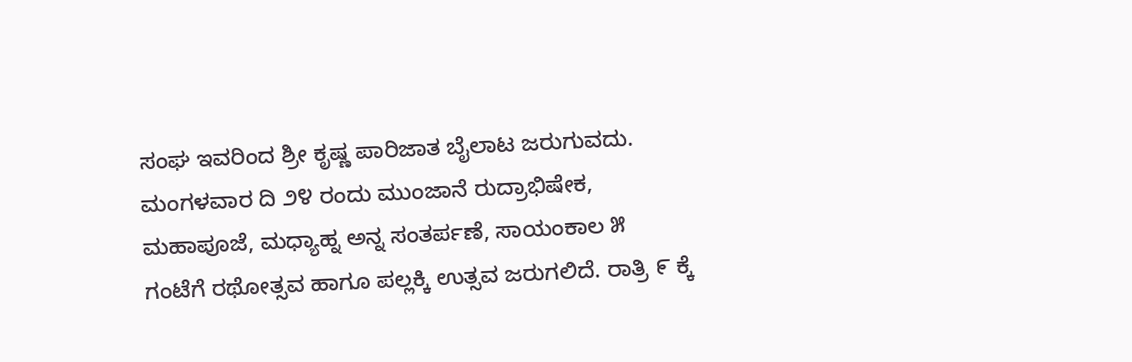ಸಂಘ ಇವರಿಂದ ಶ್ರೀ ಕೃಷ್ಣ ಪಾರಿಜಾತ ಬೈಲಾಟ ಜರುಗುವದು.
ಮಂಗಳವಾರ ದಿ ೨೪ ರಂದು ಮುಂಜಾನೆ ರುದ್ರಾಭಿಷೇಕ, ಮಹಾಪೂಜೆ, ಮಧ್ಯಾಹ್ನ ಅನ್ನ ಸಂತರ್ಪಣೆ, ಸಾಯಂಕಾಲ ೫ ಗಂಟೆಗೆ ರಥೋತ್ಸವ ಹಾಗೂ ಪಲ್ಲಕ್ಕಿ ಉತ್ಸವ ಜರುಗಲಿದೆ. ರಾತ್ರಿ ೯ ಕ್ಕೆ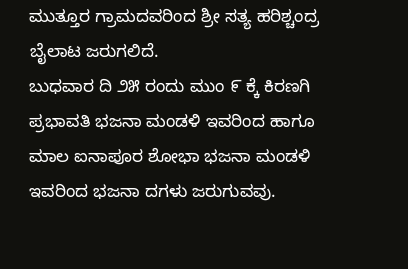ಮುತ್ತೂರ ಗ್ರಾಮದವರಿಂದ ಶ್ರೀ ಸತ್ಯ ಹರಿಶ್ಚಂದ್ರ ಬೈಲಾಟ ಜರುಗಲಿದೆ.
ಬುಧವಾರ ದಿ ೨೫ ರಂದು ಮುಂ ೯ ಕ್ಕೆ ಕಿರಣಗಿ ಪ್ರಭಾವತಿ ಭಜನಾ ಮಂಡಳಿ ಇವರಿಂದ ಹಾಗೂ ಮಾಲ ಐನಾಪೂರ ಶೋಭಾ ಭಜನಾ ಮಂಡಳಿ ಇವರಿಂದ ಭಜನಾ ದಗಳು ಜರುಗುವವು.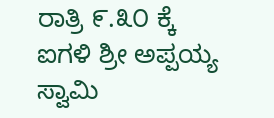ರಾತ್ರಿ ೯.೩೦ ಕ್ಕೆ ಐಗಳಿ ಶ್ರೀ ಅಪ್ಪಯ್ಯ ಸ್ವಾಮಿ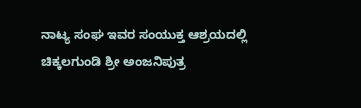ನಾಟ್ಯ ಸಂಘ ಇವರ ಸಂಯುಕ್ತ ಆಶ್ರಯದಲ್ಲಿ ಚಿಕ್ಕಲಗುಂಡಿ ಶ್ರೀ ಅಂಜನಿಪುತ್ರ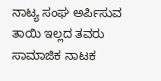ನಾಟ್ಯ ಸಂಘ ಅರ್ಪಿಸುವ ತಾಯಿ ಇಲ್ಲದ ತವರು ಸಾಮಾಜಿಕ ನಾಟಕ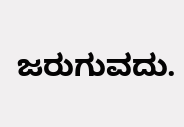ಜರುಗುವದು.